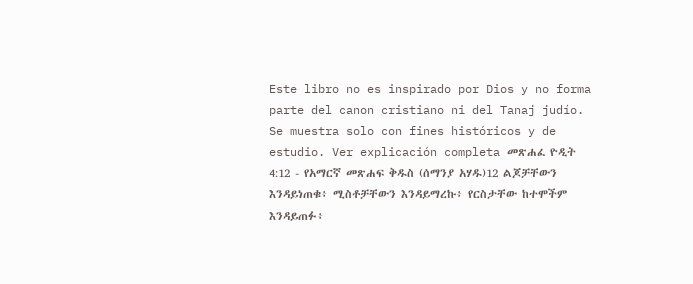Este libro no es inspirado por Dios y no forma parte del canon cristiano ni del Tanaj judío. Se muestra solo con fines históricos y de estudio. Ver explicación completa መጽሐፈ ዮዲት 4:12 - የአማርኛ መጽሐፍ ቅዱስ (ሰማንያ አሃዱ)12 ልጆቻቸውን እንዳይነጠቁ፥ ሚስቶቻቸውን እንዳይማረኩ፥ የርስታቸው ከተሞችም እንዳይጠፉ፥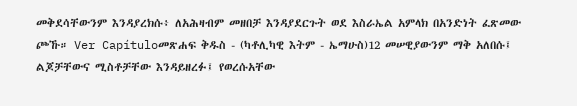መቅደሳቸውንም እንዳያረክሱ፥ ለአሕዛብም መዘበቻ እንዳያደርጉት ወደ እስራኤል አምላክ በአንድነት ፈጽመው ጮኹ። Ver Capítuloመጽሐፍ ቅዱስ - (ካቶሊካዊ እትም - ኤማሁስ)12 መሠዊያውንም ማቅ አለበሱ፤ ልጆቻቸውና ሚስቶቻቸው እንዳይዘረፉ፤ የወረሱአቸው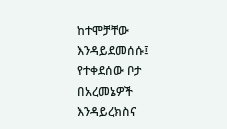ከተሞቻቸው እንዳይደመሰሱ፤ የተቀደሰው ቦታ በአረመኔዎች እንዳይረክስና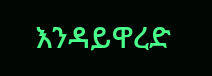እንዳይዋረድ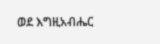ወደ እግዚአብሔር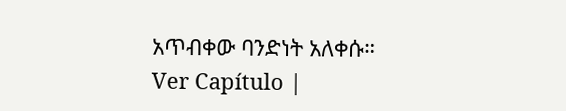አጥብቀው ባንድነት አለቀሱ። Ver Capítulo |